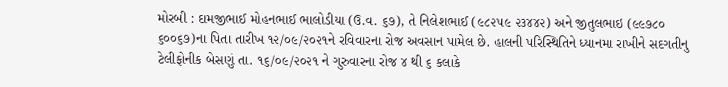મોરબી : દામજીભાઈ મોહનભાઈ ભાલોડીયા (ઉ.વ. ૬૭), તે નિલેશભાઈ (૯૮૨૫૯ ૨૩૪૪૨) અને જીતુલભાઇ (૯૯૭૮૦ ૬૦૦૬૭)ના પિતા તારીખ ૧૨/૦૯/૨૦૨૧ને રવિવારના રોજ અવસાન પામેલ છે. હાલની પરિસ્થિતિને ધ્યાનમા રાખીને સદગતીનુ ટેલીફોનીક બેસણું તા. ૧૬/૦૯/૨૦૨૧ ને ગુરુવારના રોજ ૪ થી ૬ કલાકે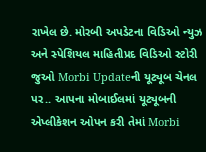રાખેલ છે. મોરબી અપડેટના વિડિઓ ન્યુઝ અને સ્પેશિયલ માહિતીપ્રદ વિડિઓ સ્ટોરી જુઓ Morbi Updateની યૂટ્યૂબ ચેનલ પર.. આપના મોબાઈલમાં યૂટ્યૂબની એપ્લીકેશન ઓપન કરી તેમાં Morbi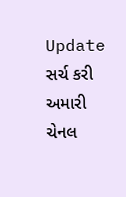Update સર્ચ કરી અમારી ચેનલ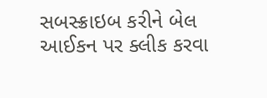સબસ્ક્રાઇબ કરીને બેલ આઈકન પર ક્લીક કરવા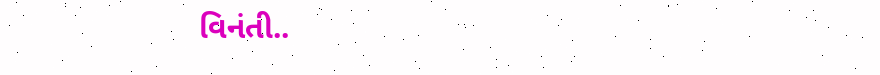વિનંતી..